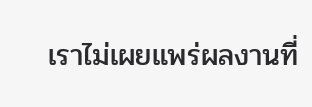เราไม่เผยแพร่ผลงานที่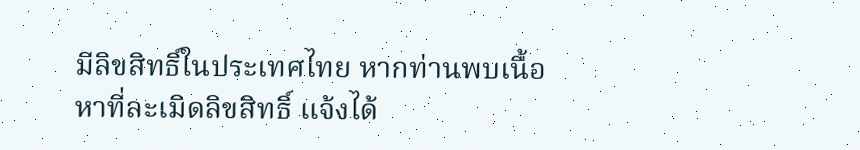มีลิขสิทธิ์ในประเทศไทย หากท่านพบเนื้อหาที่ละเมิดลิขสิทธิ์ แจ้งได้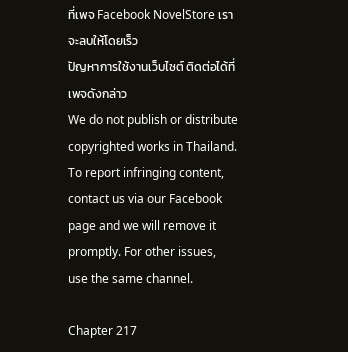ที่เพจ Facebook NovelStore เราจะลบให้โดยเร็ว
ปัญหาการใช้งานเว็บไซต์ ติดต่อได้ที่เพจดังกล่าว
We do not publish or distribute copyrighted works in Thailand. To report infringing content, contact us via our Facebook page and we will remove it promptly. For other issues, use the same channel.

Chapter 217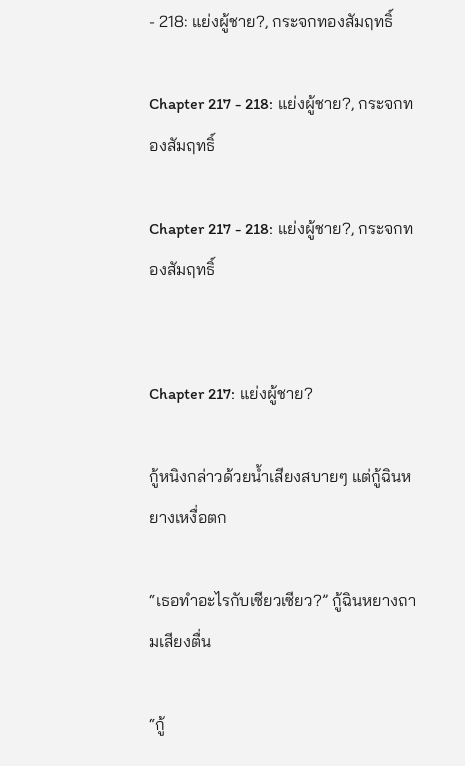- 218: แย่งผู้ชาย?, กระจกทองสัมฤทธิ์

Chapter 217 - 218: แย่งผู้ชาย?, กระจกทองสัมฤทธิ์

Chapter 217 - 218: แย่งผู้ชาย?, กระจกทองสัมฤทธิ์


Chapter 217: แย่งผู้ชาย?

กู้หนิงกล่าวด้วยน้ำเสียงสบายๆ แต่กู้ฉินหยางเหงื่อตก

“เธอทำอะไรกับเซียวเซียว?” กู้ฉินหยางถามเสียงตื่น

“กู้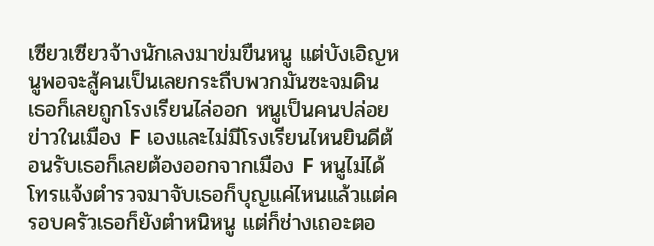เซียวเซียวจ้างนักเลงมาข่มขืนหนู แต่บังเอิญหนูพอจะสู้คนเป็นเลยกระถืบพวกมันซะจมดิน เธอก็เลยถูกโรงเรียนไล่ออก หนูเป็นคนปล่อยข่าวในเมือง F เองและไม่มีโรงเรียนไหนยินดีต้อนรับเธอก็เลยต้องออกจากเมือง F หนูไม่ได้โทรแจ้งตำรวจมาจับเธอก็บุญแค่ไหนแล้วแต่ครอบครัวเธอก็ยังตำหนิหนู แต่ก็ช่างเถอะตอ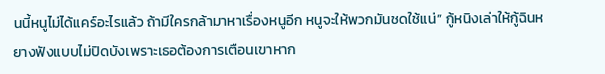นนี้หนูไม่ได้แคร์อะไรแล้ว ถ้ามีใครกล้ามาหาเรื่องหนูอีก หนูจะให้พวกมันชดใช้แน่” กู้หนิงเล่าให้กู้ฉินหยางฟังแบบไม่ปิดบังเพราะเธอต้องการเตือนเขาหาก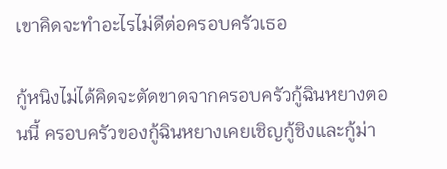เขาคิดจะทำอะไรไม่ดีต่อครอบครัวเธอ

กู้หนิงไม่ได้คิดจะตัดขาดจากครอบครัวกู้ฉินหยางตอนนี้ ครอบครัวของกู้ฉินหยางเคยเชิญกู้ชิงและกู้ม่า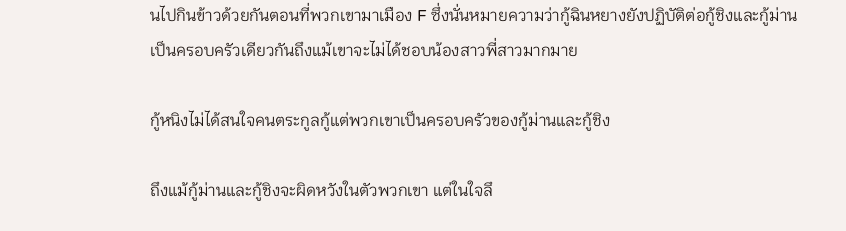นไปกินข้าวด้วยกันตอนที่พวกเขามาเมือง F ซึ่งนั่นหมายความว่ากู้ฉินหยางยังปฏิบัติต่อกู้ชิงและกู้ม่านเป็นครอบครัวเดียวกันถึงแม้เขาจะไม่ได้ชอบน้องสาวพี่สาวมากมาย

กู้หนิงไม่ได้สนใจคนตระกูลกู้แต่พวกเขาเป็นครอบครัวของกู้ม่านและกู้ชิง

ถึงแม้กู้ม่านและกู้ชิงจะผิดหวังในตัวพวกเขา แต่ในใจลึ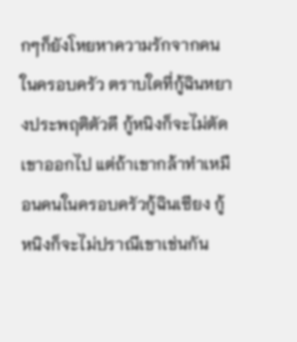กๆก็ยังโหยหาความรักจากคนในครอบครัว ตราบใดที่กู้ฉินหยางประพฤติตัวดี กู้หนิงก็จะไม่ตัดเขาออกไป แต่ถ้าเขากล้าทำเหมือนคนในครอบครัวกู้ฉินเซียง กู้หนิงก็จะไม่ปราณีเขาเช่นกัน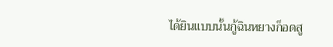ได้ยินแบบนั้นกู้ฉินหยางก็อดสู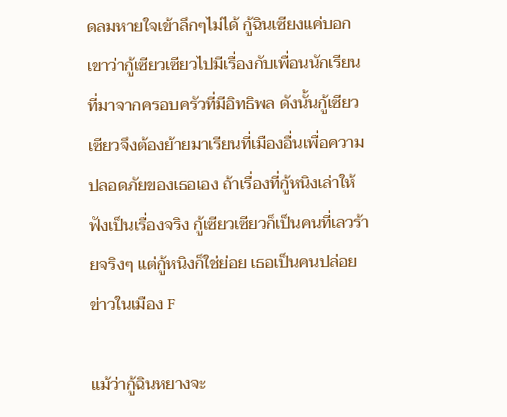ดลมหายใจเข้าลึกๆไม่ได้ กู้ฉินเซียงแค่บอกเขาว่ากู้เซียวเซียวไปมีเรื่องกับเพื่อนนักเรียนที่มาจากครอบครัวที่มีอิทธิพล ดังนั้นกู้เซียวเซียวจึงต้องย้ายมาเรียนที่เมืองอื่นเพื่อความปลอดภัยของเธอเอง ถ้าเรื่องที่กู้หนิงเล่าให้ฟังเป็นเรื่องจริง กู้เซียวเซียวก็เป็นคนที่เลวร้ายจริงๆ แต่กู้หนิงก็ใช่ย่อย เธอเป็นคนปล่อยข่าวในเมือง F

แม้ว่ากู้ฉินหยางจะ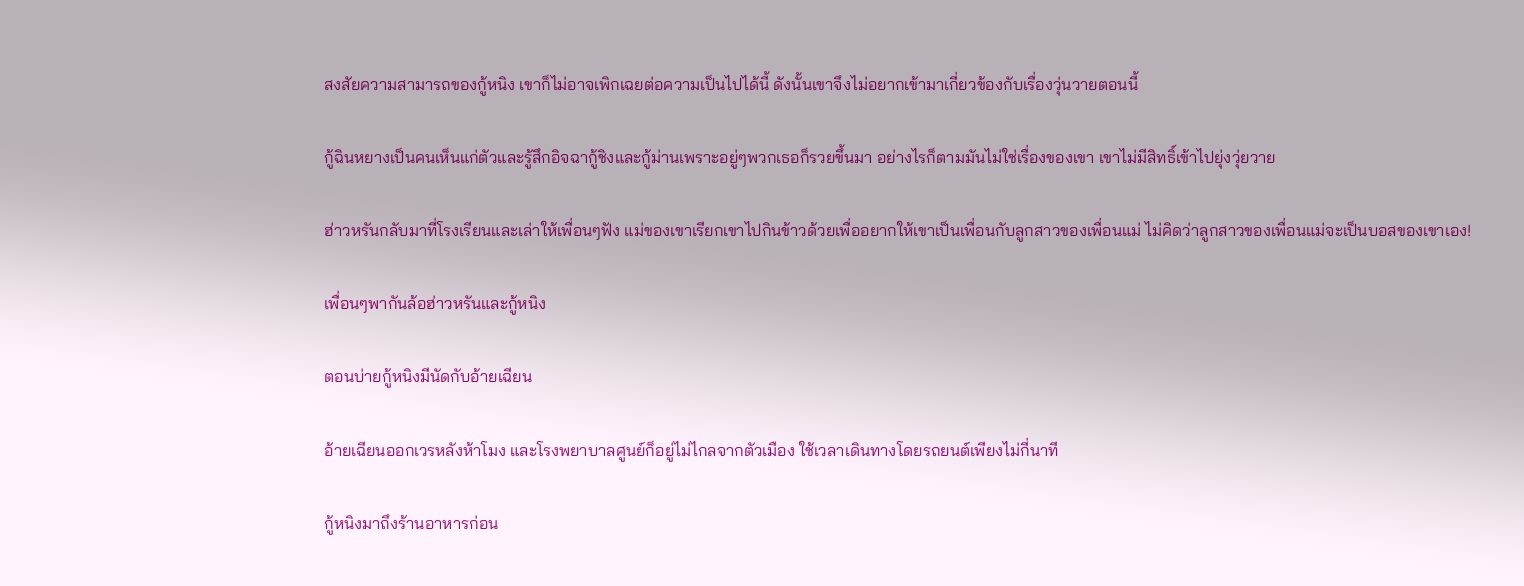สงสัยความสามารถของกู้หนิง เขาก็ไม่อาจเพิกเฉยต่อความเป็นไปได้นี้ ดังนั้นเขาจึงไม่อยากเข้ามาเกี่ยวข้องกับเรื่องวุ่นวายตอนนี้

กู้ฉินหยางเป็นคนเห็นแก่ตัวและรู้สึกอิจฉากู้ชิงและกู้ม่านเพราะอยู่ๆพวกเธอก็รวยขึ้นมา อย่างไรก็ตามมันไม่ใช่เรื่องของเขา เขาไม่มีสิทธิ์เข้าไปยุ่งวุ่ยวาย

ฮ่าวหรันกลับมาที่โรงเรียนและเล่าให้เพื่อนๆฟัง แม่ของเขาเรียกเขาไปกินข้าวด้วยเพื่ออยากให้เขาเป็นเพื่อนกับลูกสาวของเพื่อนแม่ ไม่คิดว่าลูกสาวของเพื่อนแม่จะเป็นบอสของเขาเอง!

เพื่อนๆพากันล้อฮ่าวหรันและกู้หนิง

ตอนบ่ายกู้หนิงมีนัดกับอ้ายเฉียน

อ้ายเฉียนออกเวรหลังห้าโมง และโรงพยาบาลศูนย์ก็อยู่ไม่ไกลจากตัวเมือง ใช้เวลาเดินทางโดยรถยนต์เพียงไม่กี่นาที

กู้หนิงมาถึงร้านอาหารก่อน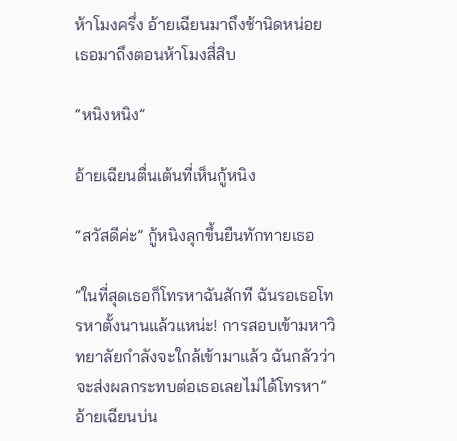ห้าโมงครึ่ง อ้ายเฉียนมาถึงช้านิดหน่อย เธอมาถึงตอนห้าโมงสี่สิบ

“หนิงหนิง”

อ้ายเฉียนตื่นเต้นที่เห็นกู้หนิง

“สวัสดีค่ะ” กู้หนิงลุกขึ้นยืนทักทายเธอ

“ในที่สุดเธอก็โทรหาฉันสักที ฉันรอเธอโทรหาตั้งนานแล้วแหน่ะ! การสอบเข้ามหาวิทยาลัยกำลังจะใกล้เข้ามาแล้ว ฉันกลัวว่าจะส่งผลกระทบต่อเธอเลยไม่ได้โทรหา” อ้ายเฉียนบ่น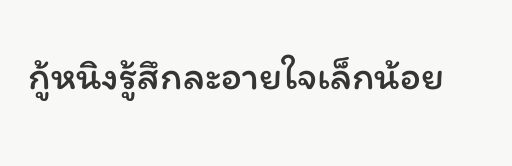กู้หนิงรู้สึกละอายใจเล็กน้อย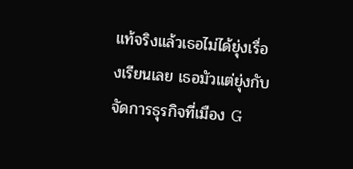แท้จริงแล้วเธอไม่ได้ยุ่งเรื่องเรียนเลย เธอมัวแต่ยุ่งกับจัดการธุรกิจที่เมือง G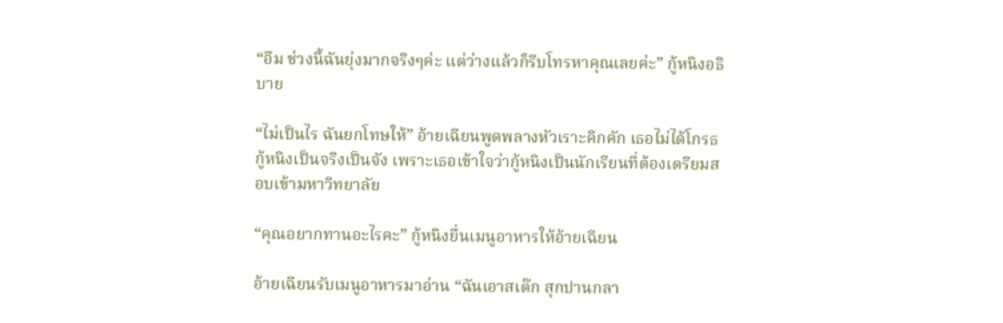“อืม ช่วงนี้ฉันยุ่งมากจริงๆค่ะ แต่ว่างแล้วก็รีบโทรหาคุณเลยค่ะ” กู้หนิงอธิบาย

“ไม่เป็นไร ฉันยกโทษให้” อ้ายเฉียนพูดพลางหัวเราะคิกคัก เธอไม่ได้โกรธกู้หนิงเป็นจริงเป็นจัง เพราะเธอเข้าใจว่ากู้หนิงเป็นนักเรียนที่ต้องเตรียมสอบเข้ามหาวิทยาลัย

“คุณอยากทานอะไรคะ” กู้หนิงยื่นเมนูอาหารให้อ้ายเฉียน

อ้ายเฉียนรับเมนูอาหารมาอ่าน “ฉันเอาสเต๊ก สุกปานกลา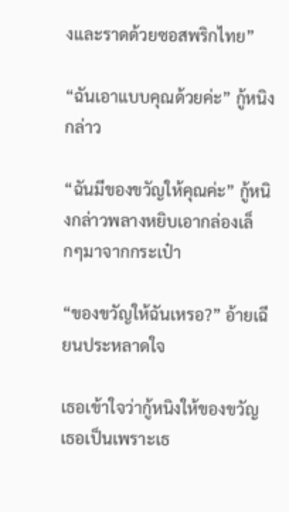งและราดด้วยซอสพริกไทย”

“ฉันเอาแบบคุณด้วยค่ะ” กู้หนิงกล่าว

“ฉันมีของขวัญให้คุณค่ะ” กู้หนิงกล่าวพลางหยิบเอากล่องเล็กๆมาจากกระเป๋า

“ของขวัญให้ฉันเหรอ?” อ้ายเฉียนประหลาดใจ

เธอเข้าใจว่ากู้หนิงให้ของขวัญเธอเป็นเพราะเธ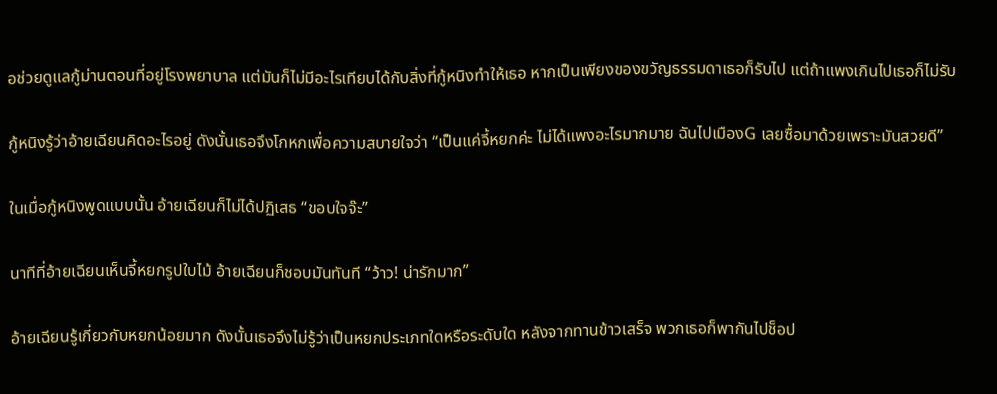อช่วยดูแลกู้ม่านตอนที่อยู่โรงพยาบาล แต่มันก็ไม่มีอะไรเทียบได้กับสิ่งที่กู้หนิงทำให้เธอ หากเป็นเพียงของขวัญธรรมดาเธอก็รับไป แต่ถ้าแพงเกินไปเธอก็ไม่รับ

กู้หนิงรู้ว่าอ้ายเฉียนคิดอะไรอยู่ ดังนั้นเธอจึงโกหกเพื่อความสบายใจว่า “เป็นแค่จี้หยกค่ะ ไม่ได้แพงอะไรมากมาย ฉันไปเมืองG เลยซื้อมาด้วยเพราะมันสวยดี”

ในเมื่อกู้หนิงพูดแบบนั้น อ้ายเฉียนก็ไม่ได้ปฏิเสธ “ขอบใจจ๊ะ”

นาทีที่อ้ายเฉียนเห็นจี้หยกรูปใบไม้ อ้ายเฉียนก็ชอบมันทันที “ว้าว! น่ารักมาก”

อ้ายเฉียนรู้เกี่ยวกับหยกน้อยมาก ดังนั้นเธอจึงไม่รู้ว่าเป็นหยกประเภทใดหรือระดับใด หลังจากทานข้าวเสร็จ พวกเธอก็พากันไปช็อป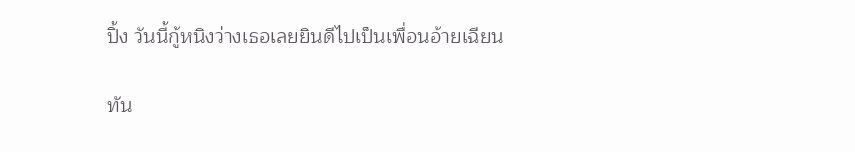ปิ้ง วันนี้กู้หนิงว่างเธอเลยยินดีไปเป็นเพื่อนอ้ายเฉียน

ทัน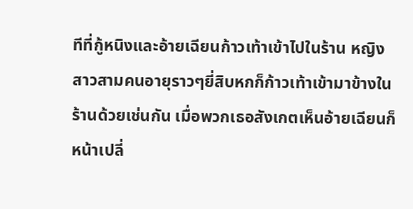ทีที่กู้หนิงและอ้ายเฉียนก้าวเท้าเข้าไปในร้าน หญิงสาวสามคนอายุราวๆยี่สิบหกก็ก้าวเท้าเข้ามาข้างในร้านด้วยเช่นกัน เมื่อพวกเธอสังเกตเห็นอ้ายเฉียนก็หน้าเปลี่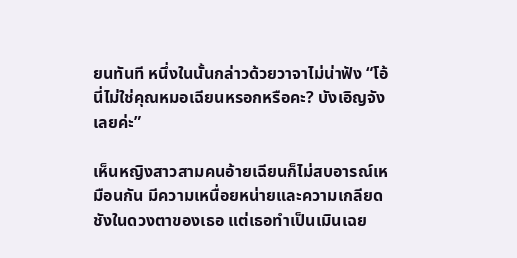ยนทันที หนึ่งในนั้นกล่าวด้วยวาจาไม่น่าฟัง “โอ้ นี่ไม่ใช่คุณหมอเฉียนหรอกหรือคะ? บังเอิญจังเลยค่ะ”

เห็นหญิงสาวสามคนอ้ายเฉียนก็ไม่สบอารณ์เหมือนกัน มีความเหนื่อยหน่ายและความเกลียดชังในดวงตาของเธอ แต่เธอทำเป็นเมินเฉย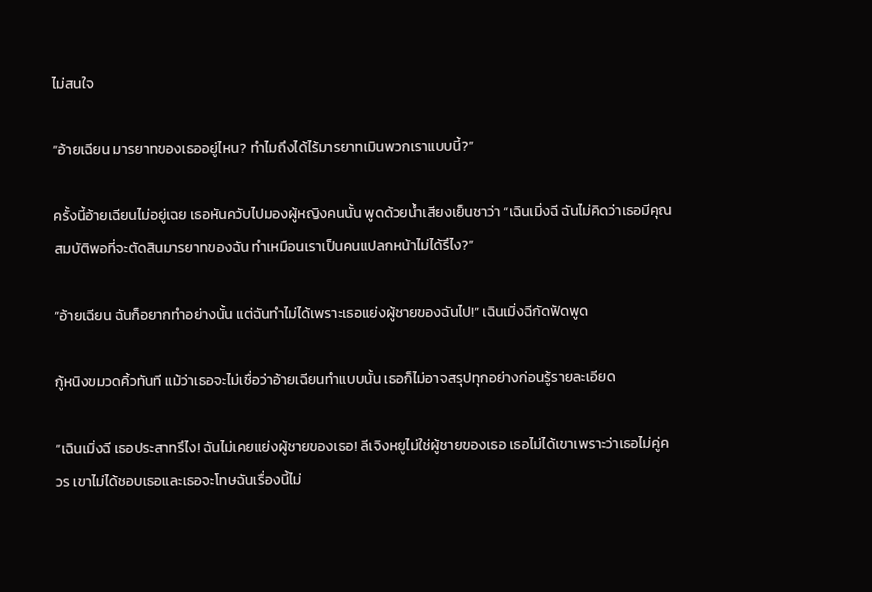ไม่สนใจ

“อ้ายเฉียน มารยาทของเธออยู่ไหน? ทำไมถึงได้ไร้มารยาทเมินพวกเราแบบนี้?”

ครั้งนี้อ้ายเฉียนไม่อยู่เฉย เธอหันควับไปมองผู้หญิงคนนั้น พูดด้วยน้ำเสียงเย็นชาว่า “เฉินเมิ่งฉี ฉันไม่คิดว่าเธอมีคุณสมบัติพอที่จะตัดสินมารยาทของฉัน ทำเหมือนเราเป็นคนแปลกหน้าไม่ได้รึไง?”

“อ้ายเฉียน ฉันก็อยากทำอย่างนั้น แต่ฉันทำไม่ได้เพราะเธอแย่งผู้ชายของฉันไป!” เฉินเมิ่งฉีกัดฟัดพูด

กู้หนิงขมวดคิ้วทันที แม้ว่าเธอจะไม่เชื่อว่าอ้ายเฉียนทำแบบนั้น เธอก็ไม่อาจสรุปทุกอย่างก่อนรู้รายละเอียด

“เฉินเมิ่งฉี เธอประสาทรึไง! ฉันไม่เคยแย่งผู้ชายของเธอ! ลีเจิงหยูไม่ใช่ผู้ชายของเธอ เธอไม่ได้เขาเพราะว่าเธอไม่คู่ควร เขาไม่ได้ชอบเธอและเธอจะโทษฉันเรื่องนี้ไม่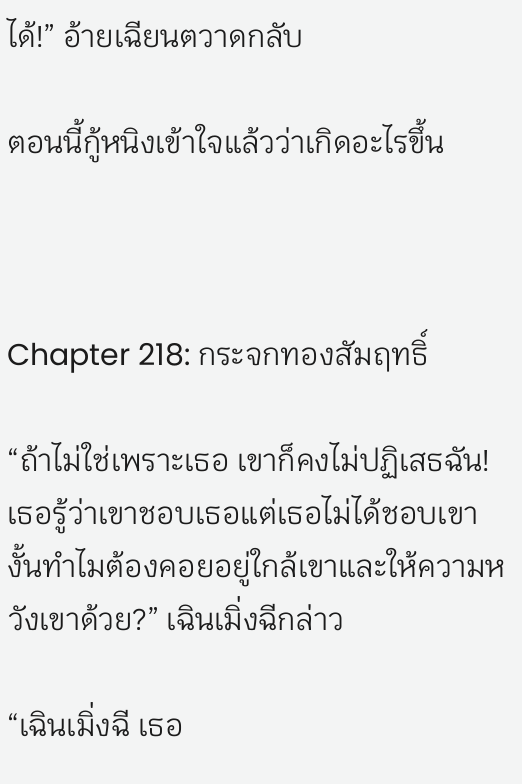ได้!” อ้ายเฉียนตวาดกลับ

ตอนนี้กู้หนิงเข้าใจแล้วว่าเกิดอะไรขึ้น



Chapter 218: กระจกทองสัมฤทธิ์

“ถ้าไม่ใช่เพราะเธอ เขาก็คงไม่ปฏิเสธฉัน! เธอรู้ว่าเขาชอบเธอแต่เธอไม่ได้ชอบเขา งั้นทำไมต้องคอยอยู่ใกล้เขาและให้ความหวังเขาด้วย?” เฉินเมิ่งฉีกล่าว

“เฉินเมิ่งฉี เธอ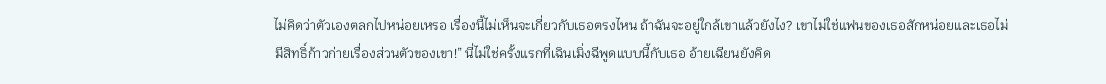ไม่คิดว่าตัวเองตลกไปหน่อยเหรอ เรื่องนี้ไม่เห็นจะเกี่ยวกับเธอตรงไหน ถ้าฉันจะอยู่ใกล้เขาแล้วยังไง? เขาไม่ใช่แฟนของเธอสักหน่อยและเธอไม่มีสิทธิ์ก้าวก่ายเรื่องส่วนตัวของเขา!” นี่ไม่ใช่ครั้งแรกที่เฉินเมิ่งฉีพูดแบบนี้กับเธอ อ้ายเฉียนยังคิด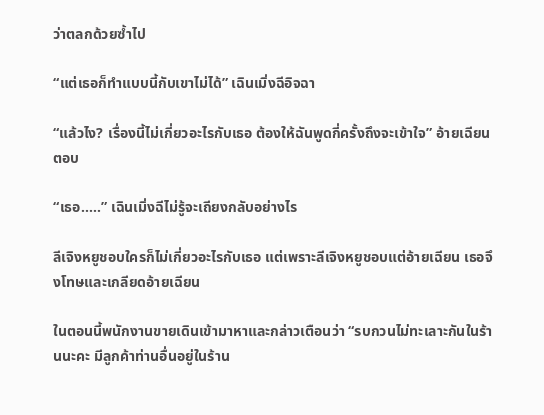ว่าตลกด้วยซ้ำไป

“แต่เธอก็ทำแบบนี้กับเขาไม่ได้” เฉินเมิ่งฉีอิจฉา

“แล้วไง? เรื่องนี้ไม่เกี่ยวอะไรกับเธอ ต้องให้ฉันพูดกี่ครั้งถึงจะเข้าใจ” อ้ายเฉียนตอบ

“เธอ.....” เฉินเมิ่งฉีไม่รู้จะเถียงกลับอย่างไร

ลีเจิงหยูชอบใครก็ไม่เกี่ยวอะไรกับเธอ แต่เพราะลีเจิงหยูชอบแต่อ้ายเฉียน เธอจึงโทษและเกลียดอ้ายเฉียน

ในตอนนี้พนักงานขายเดินเข้ามาหาและกล่าวเตือนว่า “รบกวนไม่ทะเลาะกันในร้านนะคะ มีลูกค้าท่านอื่นอยู่ในร้าน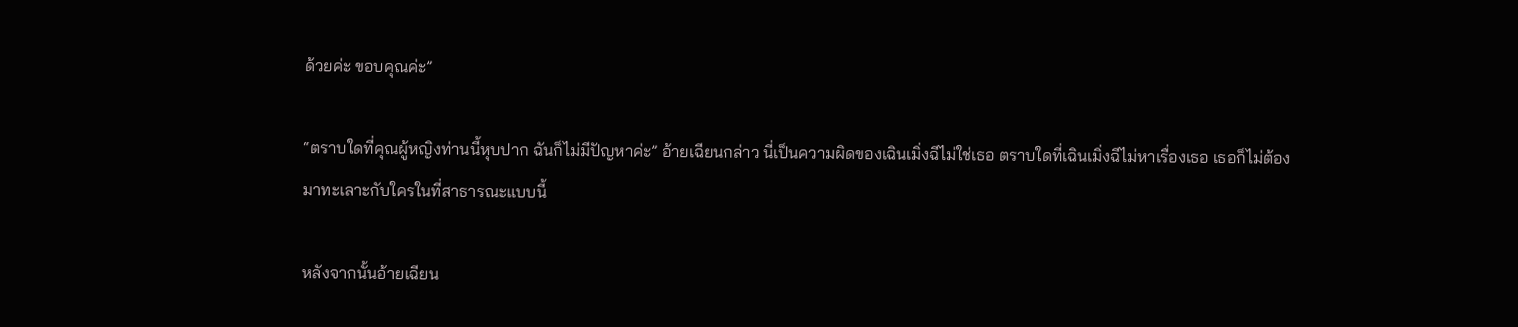ด้วยค่ะ ขอบคุณค่ะ”

“ตราบใดที่คุณผู้หญิงท่านนี้หุบปาก ฉันก็ไม่มีปัญหาค่ะ” อ้ายเฉียนกล่าว นี่เป็นความผิดของเฉินเมิ่งฉีไม่ใช่เธอ ตราบใดที่เฉินเมิ่งฉีไม่หาเรื่องเธอ เธอก็ไม่ต้องมาทะเลาะกับใครในที่สาธารณะแบบนี้

หลังจากนั้นอ้ายเฉียน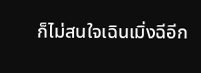ก็ไม่สนใจเฉินเมิ่งฉีอีก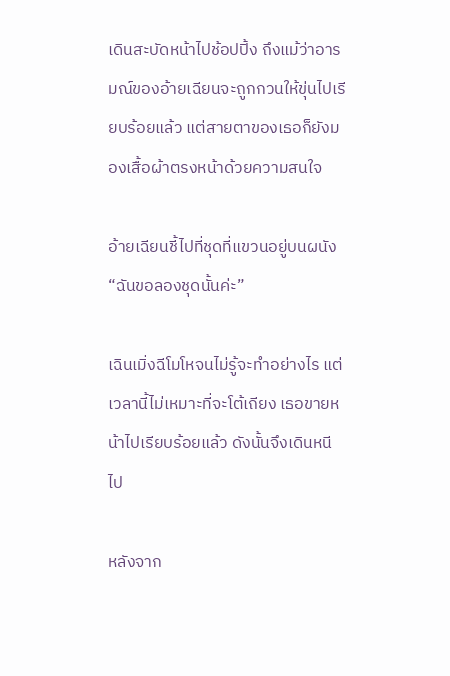เดินสะบัดหน้าไปช้อปปิ้ง ถึงแม้ว่าอารมณ์ของอ้ายเฉียนจะถูกกวนให้ขุ่นไปเรียบร้อยแล้ว แต่สายตาของเธอก็ยังมองเสื้อผ้าตรงหน้าด้วยความสนใจ

อ้ายเฉียนชี้ไปที่ชุดที่แขวนอยู่บนผนัง “ฉันขอลองชุดนั้นค่ะ”

เฉินเมิ่งฉีโมโหจนไม่รู้จะทำอย่างไร แต่เวลานี้ไม่เหมาะที่จะโต้เถียง เธอขายหน้าไปเรียบร้อยแล้ว ดังนั้นจึงเดินหนีไป

หลังจาก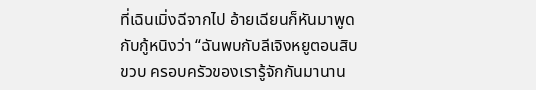ที่เฉินเมิ่งฉีจากไป อ้ายเฉียนก็หันมาพูดกับกู้หนิงว่า “ฉันพบกับลีเจิงหยูตอนสิบขวบ ครอบครัวของเรารู้จักกันมานาน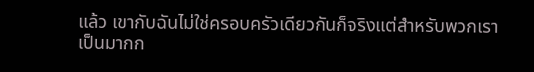แล้ว เขากับฉันไม่ใช่ครอบครัวเดียวกันก็จริงแต่สำหรับพวกเราเป็นมากก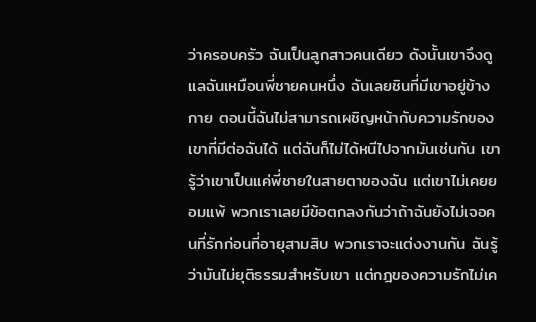ว่าครอบครัว ฉันเป็นลูกสาวคนเดียว ดังนั้นเขาจึงดูแลฉันเหมือนพี่ชายคนหนึ่ง ฉันเลยชินที่มีเขาอยู่ข้างกาย ตอนนี้ฉันไม่สามารถเผชิญหน้ากับความรักของเขาที่มีต่อฉันได้ แต่ฉันก็ไม่ได้หนีไปจากมันเช่นกัน เขารู้ว่าเขาเป็นแค่พี่ชายในสายตาของฉัน แต่เขาไม่เคยยอมแพ้ พวกเราเลยมีข้อตกลงกันว่าถ้าฉันยังไม่เจอคนที่รักก่อนที่อายุสามสิบ พวกเราจะแต่งงานกัน ฉันรู้ว่ามันไม่ยุติธรรมสำหรับเขา แต่กฎของความรักไม่เค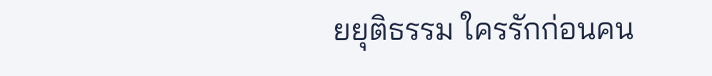ยยุติธรรม ใครรักก่อนคน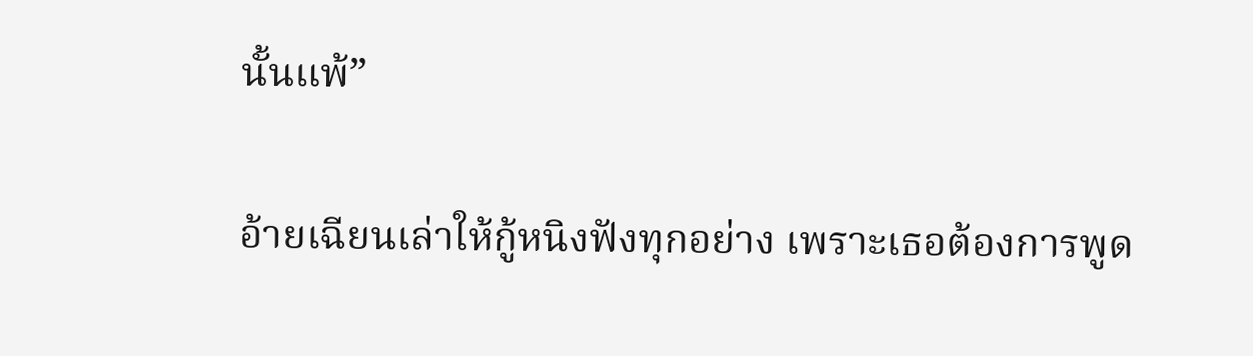นั้นแพ้”

อ้ายเฉียนเล่าให้กู้หนิงฟังทุกอย่าง เพราะเธอต้องการพูด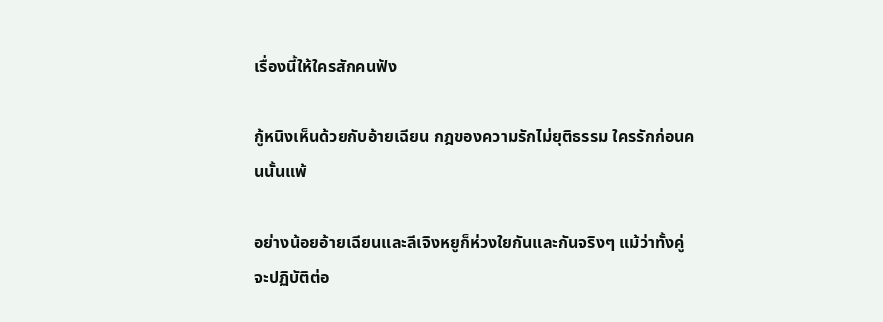เรื่องนี้ให้ใครสักคนฟัง

กู้หนิงเห็นด้วยกับอ้ายเฉียน กฎของความรักไม่ยุติธรรม ใครรักก่อนคนนั้นแพ้

อย่างน้อยอ้ายเฉียนและลีเจิงหยูก็ห่วงใยกันและกันจริงๆ แม้ว่าทั้งคู่จะปฏิบัติต่อ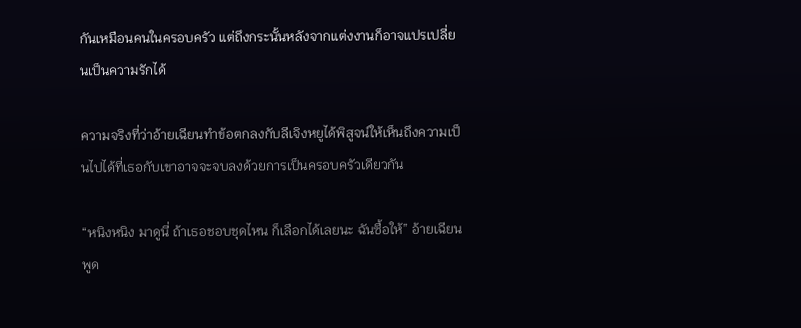กันเหมือนคนในครอบครัว แต่ถึงกระนั้นหลังจากแต่งงานก็อาจแปรเปลี่ยนเป็นความรักได้

ความจริงที่ว่าอ้ายเฉียนทำข้อตกลงกับลีเจิงหยูได้พิสูจน์ให้เห็นถึงความเป็นไปได้ที่เธอกับเขาอาจจะจบลงด้วยการเป็นครอบครัวเดียวกัน

“หนิงหนิง มาดูนี่ ถ้าเธอชอบชุดไหน ก็เลือกได้เลยนะ ฉันซื้อให้” อ้ายเฉียนพูด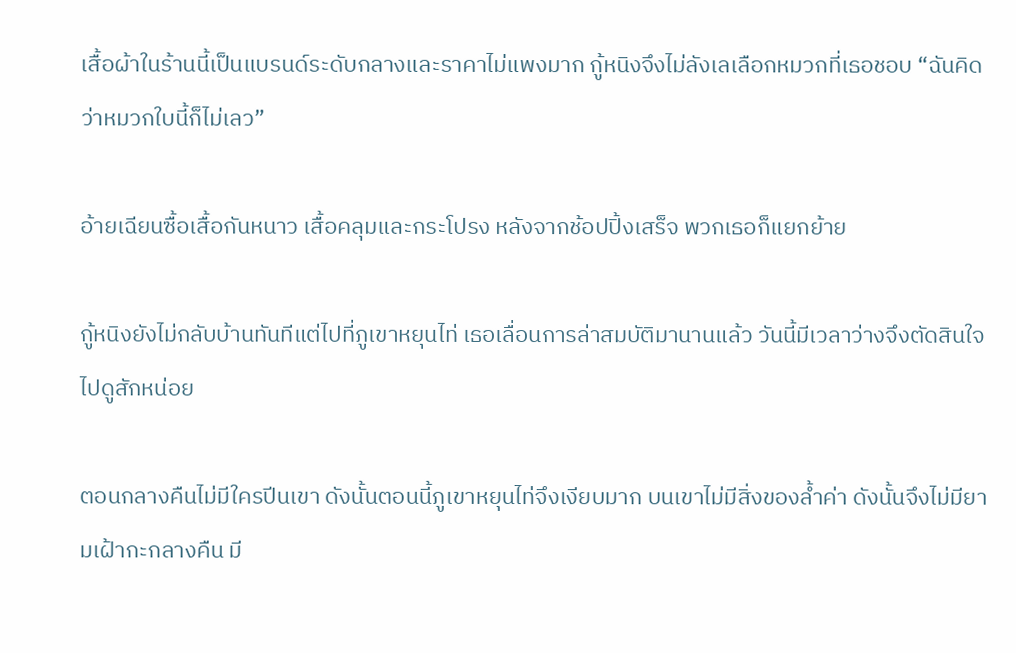เสื้อผ้าในร้านนี้เป็นแบรนด์ระดับกลางและราคาไม่แพงมาก กู้หนิงจึงไม่ลังเลเลือกหมวกที่เธอชอบ “ฉันคิดว่าหมวกใบนี้ก็ไม่เลว”

อ้ายเฉียนซื้อเสื้อกันหนาว เสื้อคลุมและกระโปรง หลังจากช้อปปิ้งเสร็จ พวกเธอก็แยกย้าย

กู้หนิงยังไม่กลับบ้านทันทีแต่ไปที่ภูเขาหยุนไท่ เธอเลื่อนการล่าสมบัติมานานแล้ว วันนี้มีเวลาว่างจึงตัดสินใจไปดูสักหน่อย

ตอนกลางคืนไม่มีใครปีนเขา ดังนั้นตอนนี้ภูเขาหยุนไท่จึงเงียบมาก บนเขาไม่มีสิ่งของล้ำค่า ดังนั้นจึงไม่มียามเฝ้ากะกลางคืน มี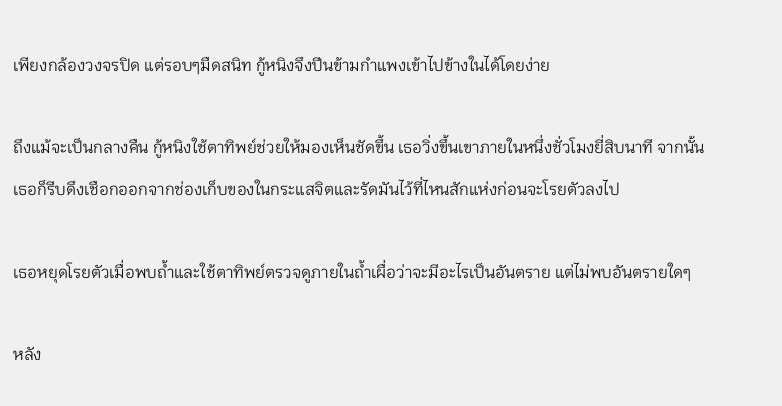เพียงกล้องวงจรปิด แต่รอบๆมืดสนิท กู้หนิงจึงปีนข้ามกำแพงเข้าไปข้างในได้โดยง่าย

ถึงแม้จะเป็นกลางคืน กู้หนิงใช้ตาทิพย์ช่วยให้มองเห็นชัดขึ้น เธอวิ่งขึ้นเขาภายในหนึ่งชั่วโมงยี่สิบนาที จากนั้นเธอก็รีบดึงเชือกออกจากช่องเก็บของในกระแสจิตและรัดมันไว้ที่ไหนสักแห่งก่อนจะโรยตัวลงไป

เธอหยุดโรยตัวเมื่อพบถ้ำและใช้ตาทิพย์ตรวจดูภายในถ้ำเผื่อว่าจะมีอะไรเป็นอันตราย แต่ไม่พบอันตรายใดๆ

หลัง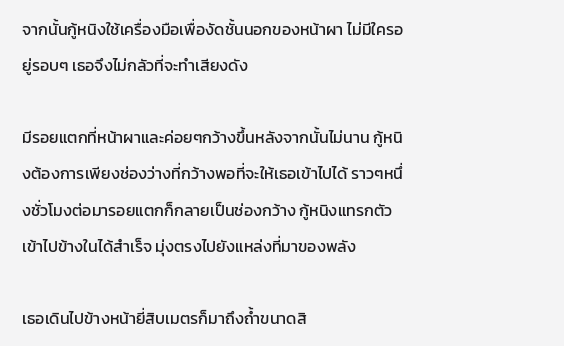จากนั้นกู้หนิงใช้เครื่องมือเพื่องัดชั้นนอกของหน้าผา ไม่มีใครอยู่รอบๆ เธอจึงไม่กลัวที่จะทำเสียงดัง

มีรอยแตกที่หน้าผาและค่อยๆกว้างขึ้นหลังจากนั้นไม่นาน กู้หนิงต้องการเพียงช่องว่างที่กว้างพอที่จะให้เธอเข้าไปได้ ราวๆหนึ่งชั่วโมงต่อมารอยแตกก็กลายเป็นช่องกว้าง กู้หนิงแทรกตัวเข้าไปข้างในได้สำเร็จ มุ่งตรงไปยังแหล่งที่มาของพลัง

เธอเดินไปข้างหน้ายี่สิบเมตรก็มาถึงถ้ำขนาดสิ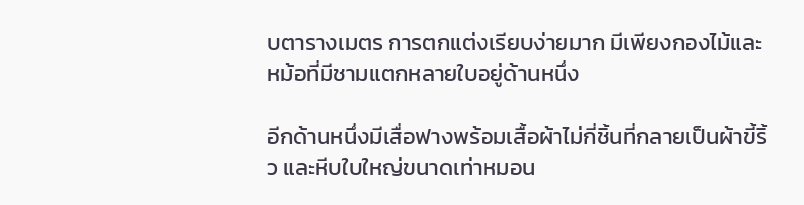บตารางเมตร การตกแต่งเรียบง่ายมาก มีเพียงกองไม้และหม้อที่มีชามแตกหลายใบอยู่ด้านหนึ่ง

อีกด้านหนึ่งมีเสื่อฟางพร้อมเสื้อผ้าไม่กี่ชิ้นที่กลายเป็นผ้าขี้ริ้ว และหีบใบใหญ่ขนาดเท่าหมอน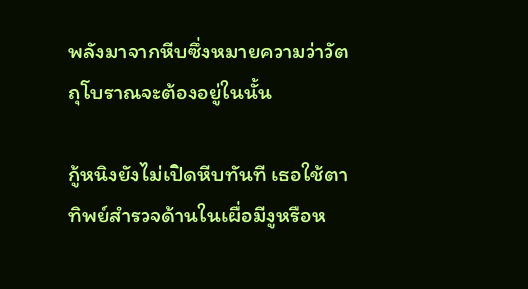พลังมาจากหีบซึ่งหมายความว่าวัตถุโบราณจะต้องอยู่ในนั้น

กู้หนิงยังไม่เปิดหีบทันที เธอใช้ตาทิพย์สำรวจด้านในเผื่อมีงูหรือห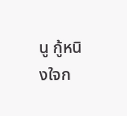นู กู้หนิงใจก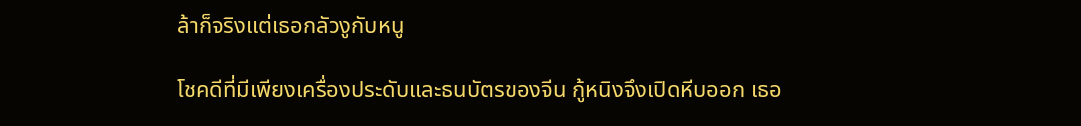ล้าก็จริงแต่เธอกลัวงูกับหนู

โชคดีที่มีเพียงเครื่องประดับและธนบัตรของจีน กู้หนิงจึงเปิดหีบออก เธอ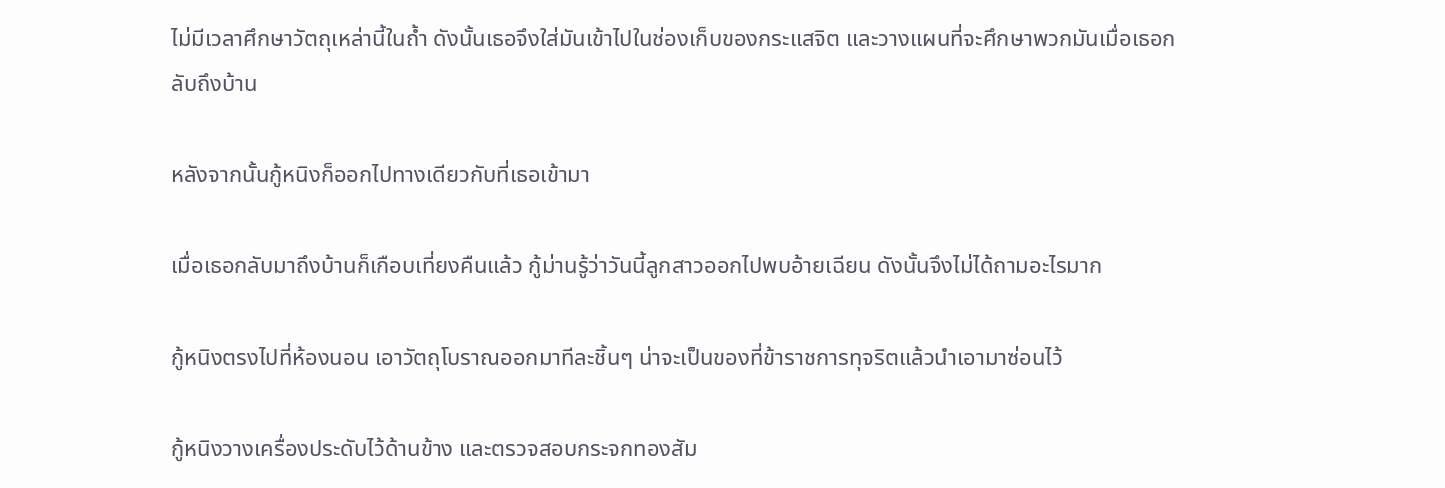ไม่มีเวลาศึกษาวัตถุเหล่านี้ในถ้ำ ดังนั้นเธอจึงใส่มันเข้าไปในช่องเก็บของกระแสจิต และวางแผนที่จะศึกษาพวกมันเมื่อเธอกลับถึงบ้าน

หลังจากนั้นกู้หนิงก็ออกไปทางเดียวกับที่เธอเข้ามา

เมื่อเธอกลับมาถึงบ้านก็เกือบเที่ยงคืนแล้ว กู้ม่านรู้ว่าวันนี้ลูกสาวออกไปพบอ้ายเฉียน ดังนั้นจึงไม่ได้ถามอะไรมาก

กู้หนิงตรงไปที่ห้องนอน เอาวัตถุโบราณออกมาทีละชิ้นๆ น่าจะเป็นของที่ข้าราชการทุจริตแล้วนำเอามาซ่อนไว้

กู้หนิงวางเครื่องประดับไว้ด้านข้าง และตรวจสอบกระจกทองสัม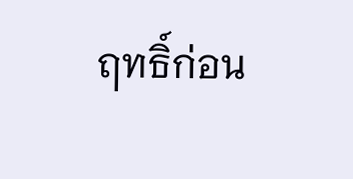ฤทธิ์ก่อน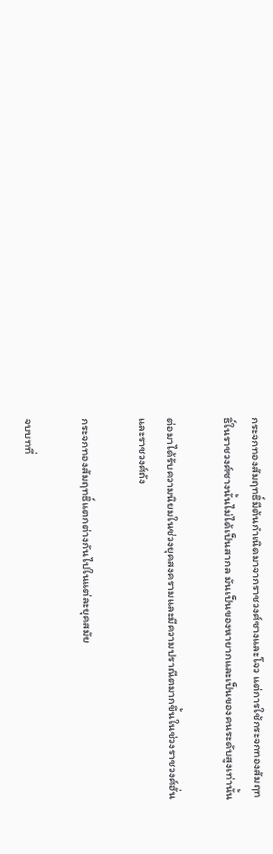กระจกทองสัมฤทธิ์มีต้นกำเนิดมาจากราชวงศ์ซางและโจว แต่การใช้กระจกทองสัมฤทธิ์ในราชวงศ์ซางนั้นไม่ได้เป็นสากล มันเป็นของหายากและเป็นของคนระดับสูงเท่านั้น

ต่อมาได้รับความนิยมในช่วงยุคสงครามและมีความปราณีตมากขึ้นในช่วงราชวงศ์ฮั่นและราชวงศ์ถัง

กระจกทองสัมฤทธิ์แตกต่างกันไปในแต่ละยุคสมัย

จบบทที่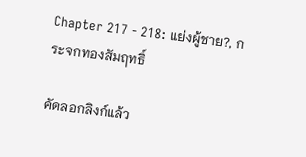Chapter 217 - 218: แย่งผู้ชาย?, กระจกทองสัมฤทธิ์

คัดลอกลิงก์แล้ว